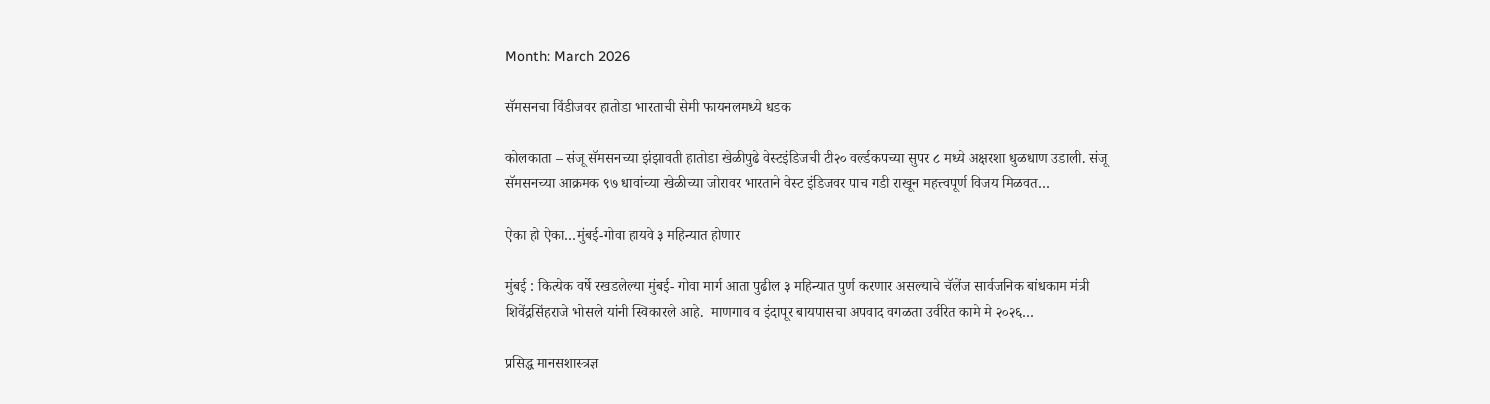Month: March 2026

सॅमसनचा विंडीजवर हातोडा भारताची सेमी फायनलमध्ये धडक

कोलकाता – संजू सॅमसनच्या झंझावती हातोडा खेळीपुढे वेस्टइंडिजची टी२० वर्ल्डकपच्या सुपर ८ मध्ये अक्षरशा धुळधाण उडाली. संजू सॅमसनच्या आक्रमक ९७ धावांच्या खेळीच्या जोरावर भारताने वेस्ट इंडिजवर पाच गडी राखून महत्त्वपूर्ण विजय मिळवत…

ऐका हो ऐका…मुंबई-गोवा हायवे ३ महिन्यात होणार

मुंबई : कित्येक वर्षे रखडलेल्या मुंबई- गोवा मार्ग आता पुढील ३ महिन्यात पुर्ण करणार असल्याचे चॅलेंज सार्वजनिक बांधकाम मंत्री शिवेंद्रसिंहराजे भोसले यांनी स्विकारले आहे.  माणगाव व इंदापूर बायपासचा अपवाद वगळता उर्वरित कामे मे २०२६…

प्रसिद्ध मानसशास्त्रज्ञ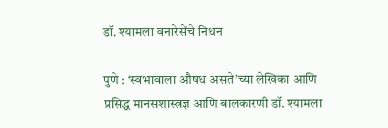डॉ. श्यामला वनारेसेंचे निधन

पुणे : ‘स्वभावाला औषध असते’च्या लेखिका आणि प्रसिद्ध मानसशास्त्रज्ञ आणि बालकारणी डॉ. श्यामला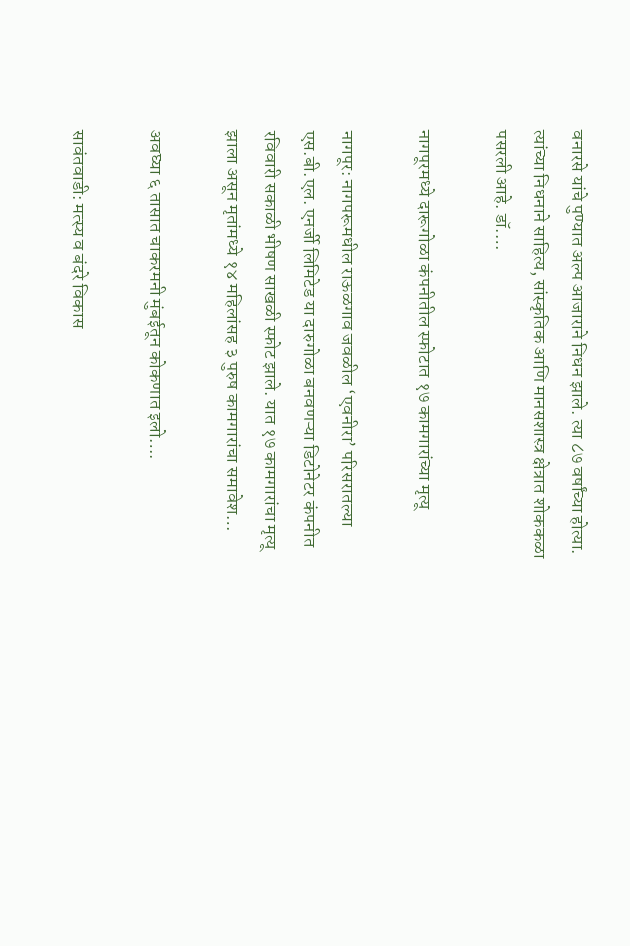वनारसे यांचे पुण्यात अल्प आजाराने निधन झाले. त्या ८७ वर्षांच्या होत्या. त्यांच्या निधनाने साहित्य, सांस्कृतिक आणि मानसशास्त्र क्षेत्रात शोककळा पसरली आहे. डॉ.…

नागपूरमध्ये दारूगोळा कंपनीतील स्फोटात १७ कामगारांच्या मृत्यू

नागपूर: नागपरूमधील राऊळगाव जवळील ‘एवनीरा’ परिसरातल्या एस.बी.एल. एनर्जी लिमिटेड या दारुगोळा बनवणऱ्या डिटोनेटर कंपनीत रविवारी सकाळी भीषण साखळी स्फोट झाले. यात १७ कामगारांचा मृत्यू झाला असून मृतांमध्ये १४ महिलांसह ३ पुरुष कामगारांचा समावेश…

अवघ्या ६ तासात चाकरमनी मुंबईतून कोकणात इलो….

सावंतवाडी: मत्स्य व बंदरे विकास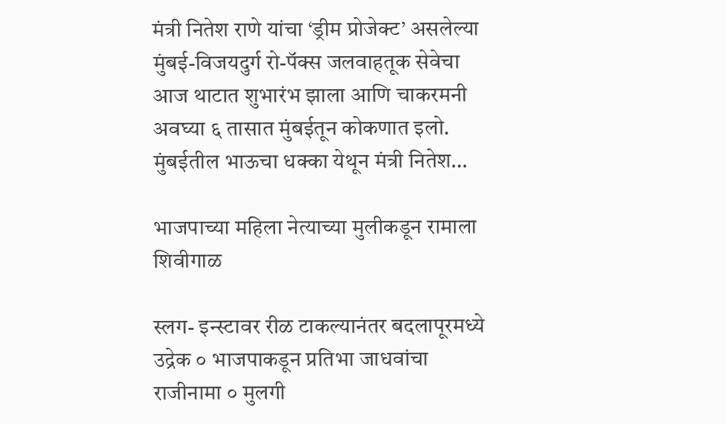मंत्री नितेश राणे यांचा ‘ड्रीम प्रोजेक्ट’ असलेल्या मुंबई-विजयदुर्ग रो-पॅक्स जलवाहतूक सेवेचा आज थाटात शुभारंभ झाला आणि चाकरमनी अवघ्या ६ तासात मुंबईतून कोकणात इलो. मुंबईतील भाऊचा धक्का येथून मंत्री नितेश…

भाजपाच्या महिला नेत्याच्या मुलीकडून रामाला शिवीगाळ

स्लग- इन्स्टावर रीळ टाकल्यानंतर बदलापूरमध्ये उद्रेक ० भाजपाकडून प्रतिभा जाधवांचा राजीनामा ० मुलगी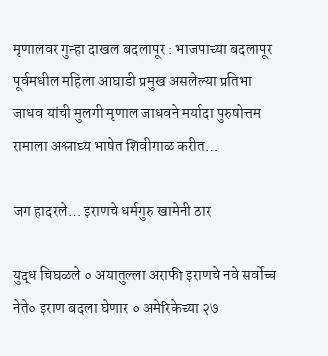मृणालवर गुन्हा दाखल बदलापूर : भाजपाच्या बदलापूर पूर्वमधील महिला आघाडी प्रमुख असलेल्या प्रतिभा जाधव यांची मुलगी मृणाल जाधवने मर्यादा पुरुषोत्तम रामाला अश्लाघ्य भाषेत शिवीगाळ करीत…

जग हादरले… इराणचे धर्मगुरु खामेनी ठार

युद्ध चिघळले ० अयातुल्ला अराफी इराणचे नवे सर्वोच्च नेते० इराण बदला घेणार ० अमेरिकेच्या २७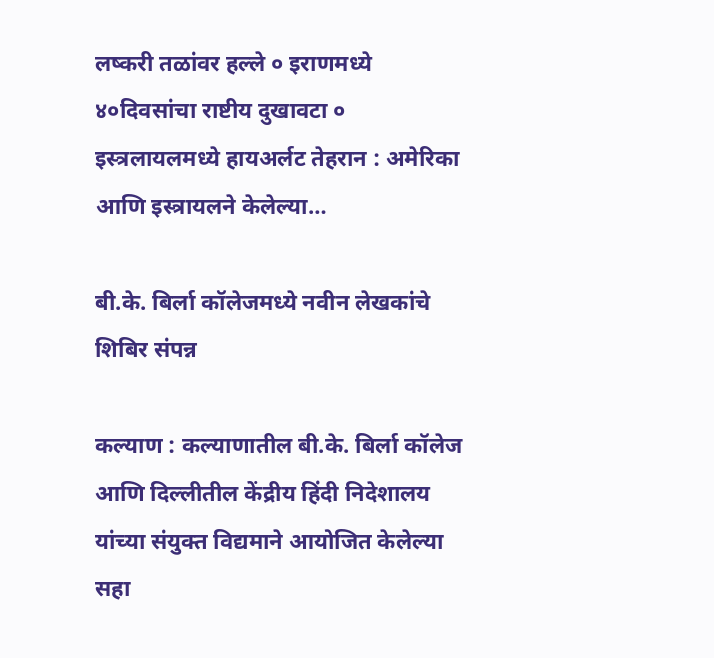लष्करी तळांवर हल्ले ० इराणमध्ये ४०दिवसांचा राष्टीय दुखावटा ० इस्त्रलायलमध्ये हायअर्लट तेहरान : अमेरिका आणि इस्त्रायलने केलेल्या…

बी.के. बिर्ला कॉलेजमध्ये नवीन लेखकांचे शिबिर संपन्न

कल्याण : कल्याणातील बी.के. बिर्ला कॉलेज आणि दिल्लीतील केंद्रीय हिंदी निदेशालय यांच्या संयुक्त विद्यमाने आयोजित केलेल्या सहा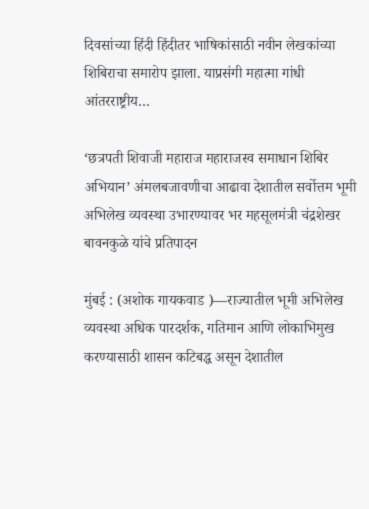दिवसांच्या हिंदी हिंदीतर भाषिकांसाठी नवीन लेखकांच्या शिबिराचा समारोप झाला. याप्रसंगी महात्मा गांधी आंतरराष्ट्रीय…

‘छत्रपती शिवाजी महाराज महाराजस्व समाधान शिबिर अभियान’ अंमलबजावणीचा आढावा देशातील सर्वोत्तम भूमी अभिलेख व्यवस्था उभारण्यावर भर महसूलमंत्री चंद्रशेखर बावनकुळे यांचे प्रतिपादन

मुंबई : (अशोक गायकवाड )—राज्यातील भूमी अभिलेख व्यवस्था अधिक पारदर्शक, गतिमान आणि लोकाभिमुख करण्यासाठी शासन कटिबद्ध असून देशातील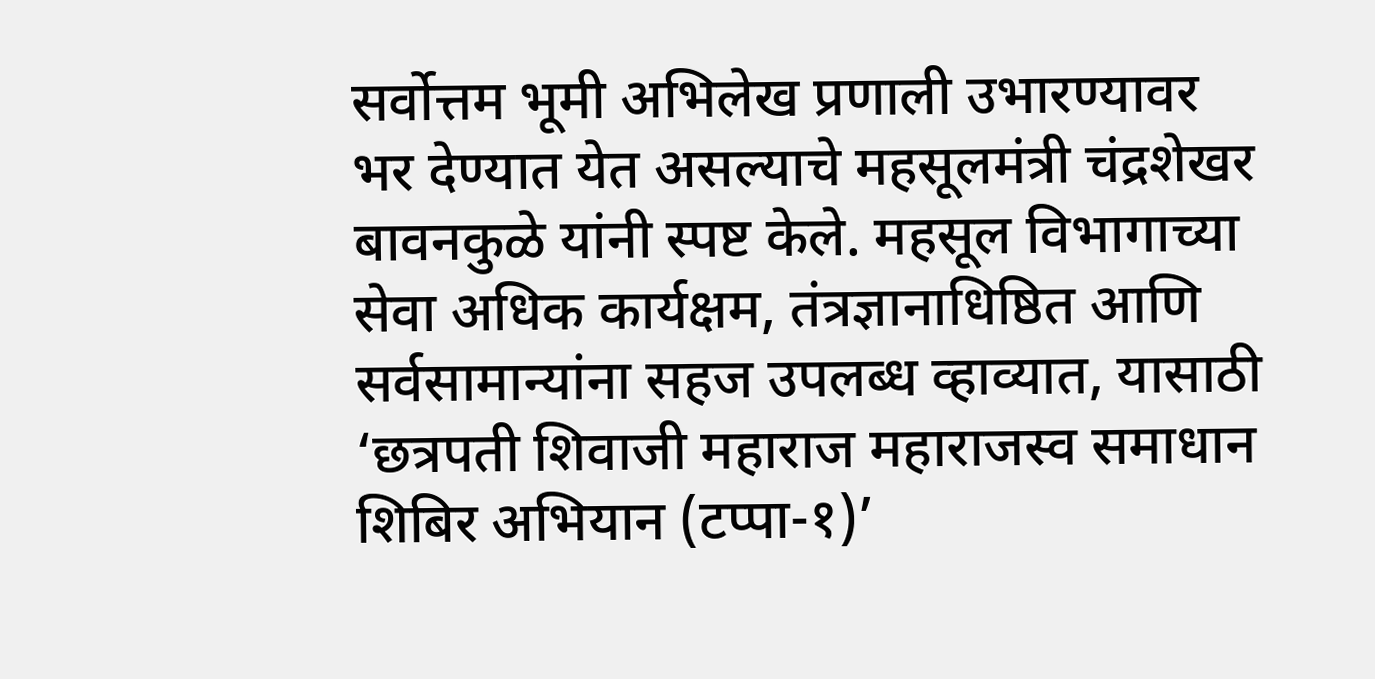सर्वोत्तम भूमी अभिलेख प्रणाली उभारण्यावर भर देण्यात येत असल्याचे महसूलमंत्री चंद्रशेखर बावनकुळे यांनी स्पष्ट केले. महसूल विभागाच्या सेवा अधिक कार्यक्षम, तंत्रज्ञानाधिष्ठित आणि सर्वसामान्यांना सहज उपलब्ध व्हाव्यात, यासाठी ‘छत्रपती शिवाजी महाराज महाराजस्व समाधान शिबिर अभियान (टप्पा-१)’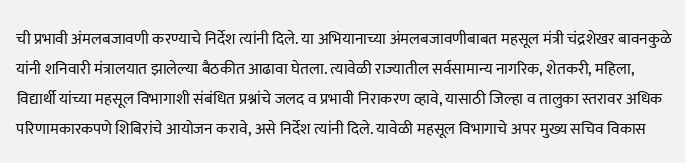ची प्रभावी अंमलबजावणी करण्याचे निर्देश त्यांनी दिले. या अभियानाच्या अंमलबजावणीबाबत महसूल मंत्री चंद्रशेखर बावनकुळे यांनी शनिवारी मंत्रालयात झालेल्या बैठकीत आढावा घेतला. त्यावेळी राज्यातील सर्वसामान्य नागरिक, शेतकरी, महिला, विद्यार्थी यांच्या महसूल विभागाशी संबंधित प्रश्नांचे जलद व प्रभावी निराकरण व्हावे, यासाठी जिल्हा व तालुका स्तरावर अधिक परिणामकारकपणे शिबिरांचे आयोजन करावे, असे निर्देश त्यांनी दिले. यावेळी महसूल विभागाचे अपर मुख्य सचिव विकास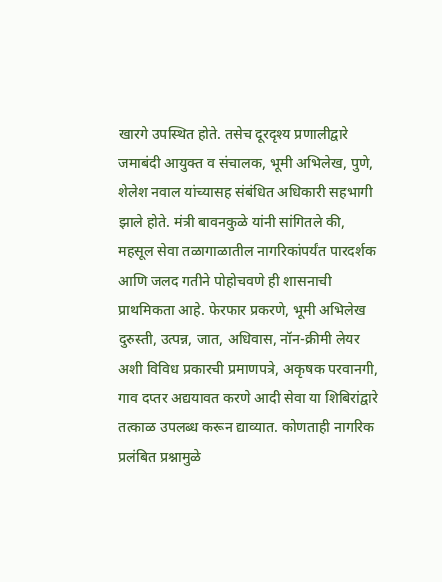खारगे उपस्थित होते. तसेच दूरदृश्य प्रणालीद्वारे जमाबंदी आयुक्त व संचालक, भूमी अभिलेख, पुणे, शेलेश नवाल यांच्यासह संबंधित अधिकारी सहभागी झाले होते. मंत्री बावनकुळे यांनी सांगितले की, महसूल सेवा तळागाळातील नागरिकांपर्यंत पारदर्शक आणि जलद गतीने पोहोचवणे ही शासनाची प्राथमिकता आहे. फेरफार प्रकरणे, भूमी अभिलेख दुरुस्ती, उत्पन्न, जात, अधिवास, नॉन-क्रीमी लेयर अशी विविध प्रकारची प्रमाणपत्रे, अकृषक परवानगी, गाव दप्तर अद्ययावत करणे आदी सेवा या शिबिरांद्वारे तत्काळ उपलब्ध करून द्याव्यात. कोणताही नागरिक प्रलंबित प्रश्नामुळे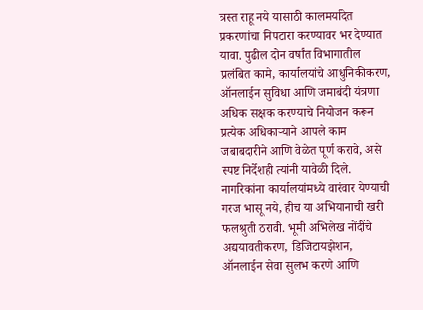त्रस्त राहू नये यासाठी कालमर्यादेत प्रकरणांचा निपटारा करण्यावर भर देण्यात यावा. पुढील दोन वर्षांत विभागातील प्रलंबित कामे, कार्यालयांचे आधुनिकीकरण, ऑनलाईन सुविधा आणि जमाबंदी यंत्रणा अधिक सक्षक करण्याचे नियोजन करून प्रत्येक अधिकाऱ्याने आपले काम जबाबदारीने आणि वेळेत पूर्ण करावे, असे स्पष्ट निर्देशही त्यांनी यावेळी दिले. नागरिकांना कार्यालयांमध्ये वारंवार येण्याची गरज भासू नये, हीच या अभियानाची खरी फलश्रुती ठरावी. भूमी अभिलेख नोंदींचे अद्ययावतीकरण, डिजिटायझेशन, ऑनलाईन सेवा सुलभ करणे आणि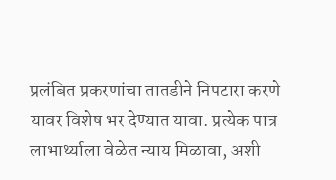प्रलंबित प्रकरणांचा तातडीने निपटारा करणे यावर विशेष भर देण्यात यावा. प्रत्येक पात्र लाभार्थ्याला वेळेत न्याय मिळावा, अशी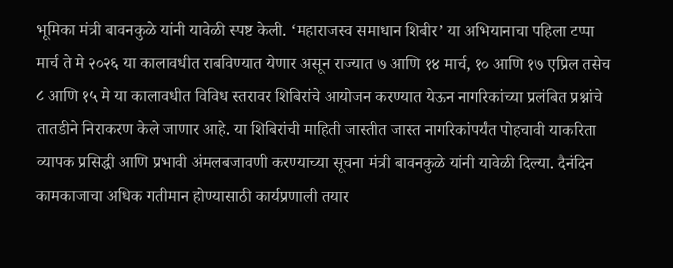भूमिका मंत्री बावनकुळे यांनी यावेळी स्पष्ट केली. ‘महाराजस्व समाधान शिबीर’ या अभियानाचा पहिला टप्पा मार्च ते मे २०२६ या कालावधीत राबविण्यात येणार असून राज्यात ७ आणि १४ मार्च, १० आणि १७ एप्रिल तसेच ८ आणि १५ मे या कालावधीत विविध स्तरावर शिबिरांचे आयोजन करण्यात येऊन नागरिकांच्या प्रलंबित प्रश्नांचे तातडीने निराकरण केले जाणार आहे. या शिबिरांची माहिती जास्तीत जास्त नागरिकांपर्यंत पोहचावी याकरिता व्यापक प्रसिद्धी आणि प्रभावी अंमलबजावणी करण्याच्या सूचना मंत्री बावनकुळे यांनी यावेळी दिल्या. दैनंदिन कामकाजाचा अधिक गतीमान होण्यासाठी कार्यप्रणाली तयार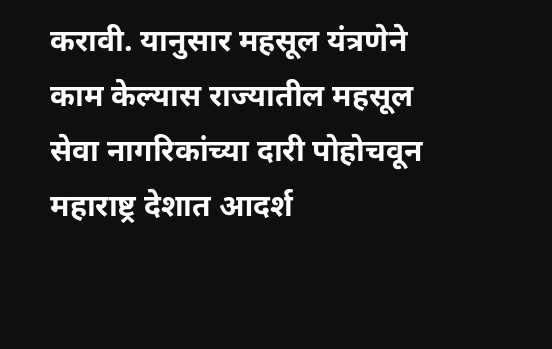करावी. यानुसार महसूल यंत्रणेने काम केल्यास राज्यातील महसूल सेवा नागरिकांच्या दारी पोहोचवून महाराष्ट्र देशात आदर्श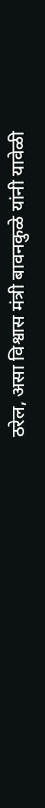ठरेल, असा विश्वास मंत्री बावनकुळे यांनी यावेळी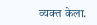व्यक्त केला.